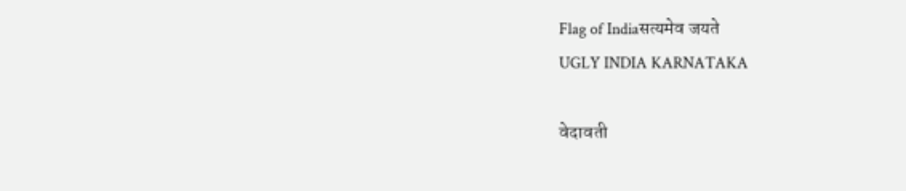Flag of Indiaसत्यमेव जयते
UGLY INDIA KARNATAKA

वेदावती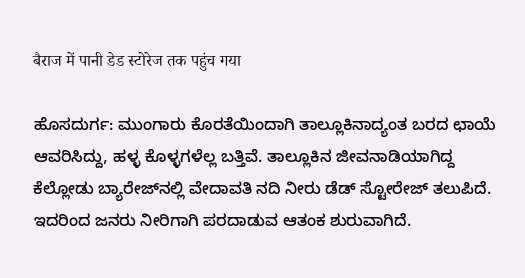बैराज में पानी डेड स्टोरेज तक पहुंच गया

ಹೊಸದುರ್ಗ: ಮುಂಗಾರು ಕೊರತೆಯಿಂದಾಗಿ ತಾಲ್ಲೂಕಿನಾದ್ಯಂತ ಬರದ ಛಾಯೆ ಆವರಿಸಿದ್ದು, ಹಳ್ಳ ಕೊಳ್ಳಗಳೆಲ್ಲ ಬತ್ತಿವೆ. ತಾಲ್ಲೂಕಿನ ಜೀವನಾಡಿಯಾಗಿದ್ದ ಕೆಲ್ಲೋಡು ಬ್ಯಾರೇಜ್‌ನಲ್ಲಿ ವೇದಾವತಿ ನದಿ ನೀರು ಡೆಡ್ ಸ್ಟೋರೇಜ್ ತಲುಪಿದೆ. ಇದರಿಂದ ಜನರು ನೀರಿಗಾಗಿ ಪರದಾಡುವ ಆತಂಕ ಶುರುವಾಗಿದೆ.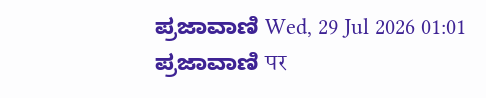ಪ್ರಜಾವಾಣಿ Wed, 29 Jul 2026 01:01
ಪ್ರಜಾವಾಣಿ पर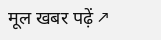मूल खबर पढ़ें ↗